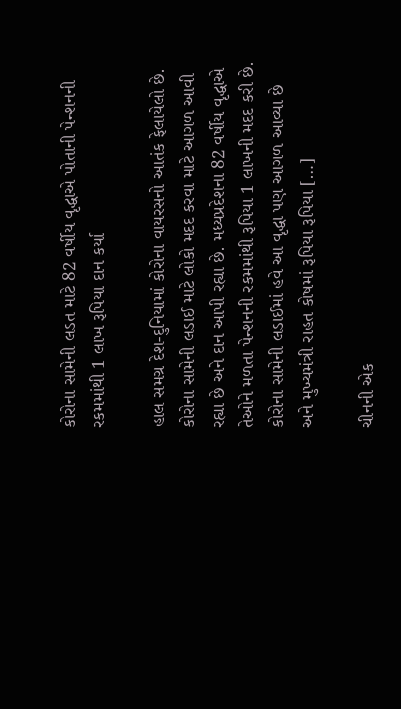કોરોના સામેની લડત માટે 82 વર્ષીય વૃદ્ધાએ પોતાની પેન્શનની રકમમાંથી 1 લાખ રૂપિયા દાન કર્યા

હાલ સમગ્ર દેશ-દુનિયામાં કોરોના વાયરસનો આતંક ફેલાયેલો છે. કોરોના સામેની લડાઈ માટે લોકો મદદ કરવા માટે આગળ આવી રહ્યા છે અને દાન આપી રહ્યા છે. મધ્યપ્રદેશના 82 વર્ષીય વૃદ્ધાએ તેઓને મળતા પેન્શનની રકમમાંથી રૂપિયા 1 લાખની મદદ કરી છે. કોરોના સામેની લડાઈમાં હવે આ વૃદ્ધા પણ આગળ આવ્યા છે અને મુખ્યમંત્રી રાહત કોષમાં રૂપિયા રૂપિયા […]

ચીનની એક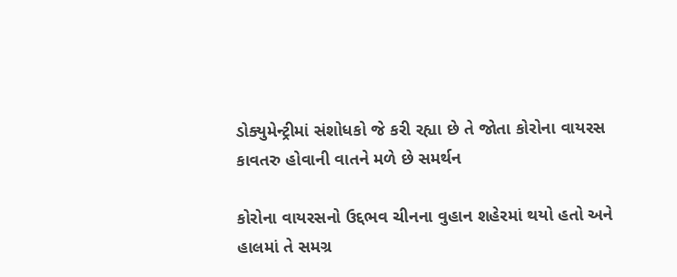ડોક્યુમેન્ટ્રીમાં સંશોધકો જે કરી રહ્યા છે તે જોતા કોરોના વાયરસ કાવતરુ હોવાની વાતને મળે છે સમર્થન

કોરોના વાયરસનો ઉદ્દભવ ચીનના વુહાન શહેરમાં થયો હતો અને હાલમાં તે સમગ્ર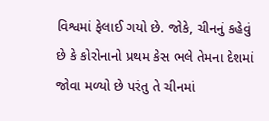વિશ્વમાં ફેલાઈ ગયો છે. જોકે, ચીનનું કહેવું છે કે કોરોનાનો પ્રથમ કેસ ભલે તેમના દેશમાં જોવા મળ્યો છે પરંતુ તે ચીનમાં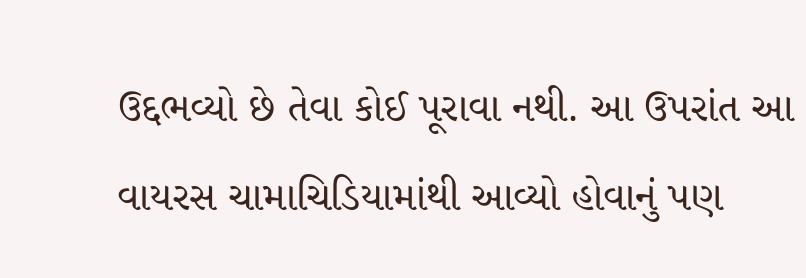ઉદ્દભવ્યો છે તેવા કોઈ પૂરાવા નથી. આ ઉપરાંત આ વાયરસ ચામાચિડિયામાંથી આવ્યો હોવાનું પણ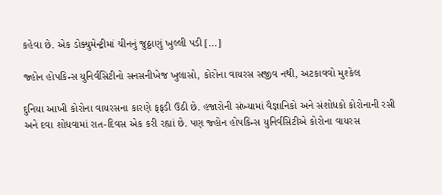કહેવા છે. એક ડોક્યુમેન્ટ્રીમાં ચીનનું જુઠ્ઠાણું ખુલ્લી પડી […]

જ્હોન હોપકિન્સ યુનિર્વસિટીનો સનસનીખેજ ખુલાસો, કોરોના વાયરસ સજીવ નથી, અટકાવવો મુશ્કેલ

દુનિયા આખી કોરોના વાયરસના કારણે ફફડી ઉઠી છે. હજારોની સંખ્યામાં વૈજ્ઞાનિકો અને સંશોધકો કોરોનાની રસી અને દવા શોધવામાં રાત-દિવસ એક કરી રહ્યાં છે. પણ જ્હોન હોપકિન્સ યુનિર્વસિટીએ કોરોના વાયરસ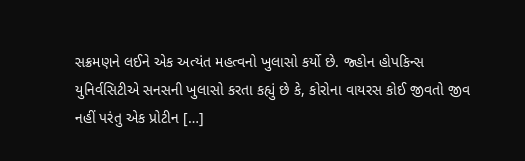સક્રમણને લઈને એક અત્યંત મહત્વનો ખુલાસો કર્યો છે. જ્હોન હોપકિન્સ યુનિર્વસિટીએ સનસની ખુલાસો કરતા કહ્યું છે કે, કોરોના વાયરસ કોઈ જીવતો જીવ નહીં પરંતુ એક પ્રોટીન […]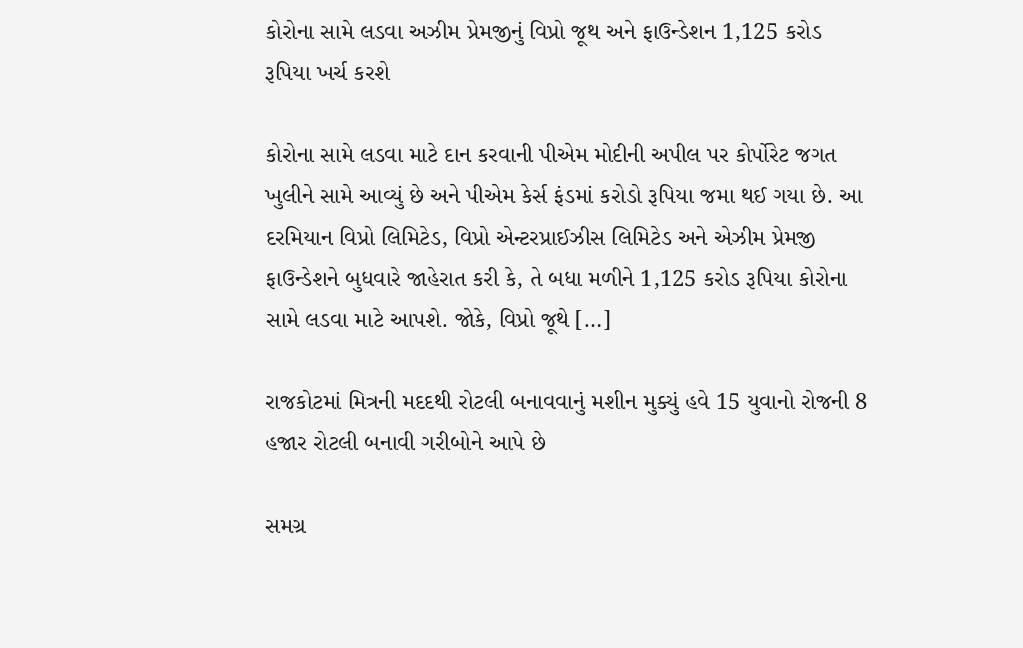કોરોના સામે લડવા અઝીમ પ્રેમજીનું વિપ્રો જૂથ અને ફાઉન્ડેશન 1,125 કરોડ રૂપિયા ખર્ચ કરશે

કોરોના સામે લડવા માટે દાન કરવાની પીએમ મોદીની અપીલ પર કોર્પોરેટ જગત ખુલીને સામે આવ્યું છે અને પીએમ કેર્સ ફંડમાં કરોડો રૂપિયા જમા થઈ ગયા છે. આ દરમિયાન વિપ્રો લિમિટેડ, વિપ્રો એન્ટરપ્રાઈઝીસ લિમિટેડ અને એઝીમ પ્રેમજી ફાઉન્ડેશને બુધવારે જાહેરાત કરી કે, તે બધા મળીને 1,125 કરોડ રૂપિયા કોરોના સામે લડવા માટે આપશે. જોકે, વિપ્રો જૂથે […]

રાજકોટમાં મિત્રની મદદથી રોટલી બનાવવાનું મશીન મુક્યું હવે 15 યુવાનો રોજની 8 હજાર રોટલી બનાવી ગરીબોને આપે છે

સમગ્ર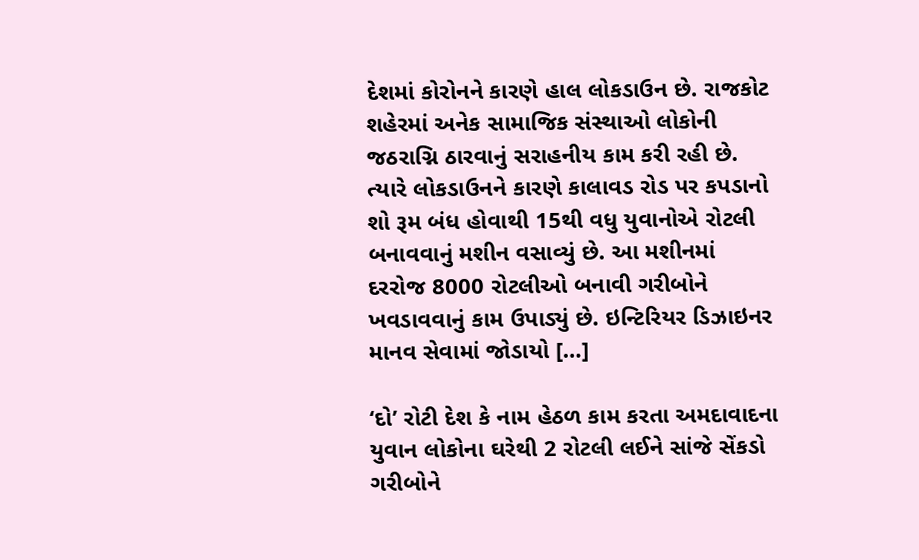દેશમાં કોરોનને કારણે હાલ લોકડાઉન છે. રાજકોટ શહેરમાં અનેક સામાજિક સંસ્થાઓ લોકોની જઠરાગ્નિ ઠારવાનું સરાહનીય કામ કરી રહી છે. ત્યારે લોકડાઉનને કારણે કાલાવડ રોડ પર કપડાનો શો રૂમ બંધ હોવાથી 15થી વધુ યુવાનોએ રોટલી બનાવવાનું મશીન વસાવ્યું છે. આ મશીનમાં દરરોજ 8000 રોટલીઓ બનાવી ગરીબોને ખવડાવવાનું કામ ઉપાડ્યું છે. ઇન્ટિરિયર ડિઝાઇનર માનવ સેવામાં જોડાયો […]

‘દો’ રોટી દેશ કે નામ હેઠળ કામ કરતા અમદાવાદના યુવાન લોકોના ઘરેથી 2 રોટલી લઈને સાંજે સેંકડો ગરીબોને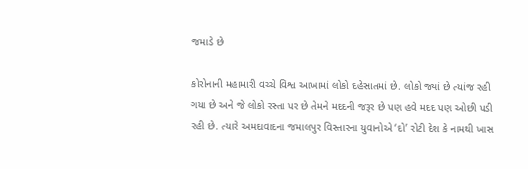જમાડે છે

કોરોનાની મહામારી વચ્ચે વિશ્વ આખામાં લોકો દહેસાતમાં છે. લોકો જ્યાં છે ત્યાંજ રહી ગયા છે અને જે લોકો રસ્તા પર છે તેમને મદદની જરૂર છે પણ હવે મદદ પણ ઓછી પડી રહી છે. ત્યારે અમદાવાદના જમાલપુર વિસ્તારના યુવાનોએ ‘દો’ રોટી દેશ કે નામથી ખાસ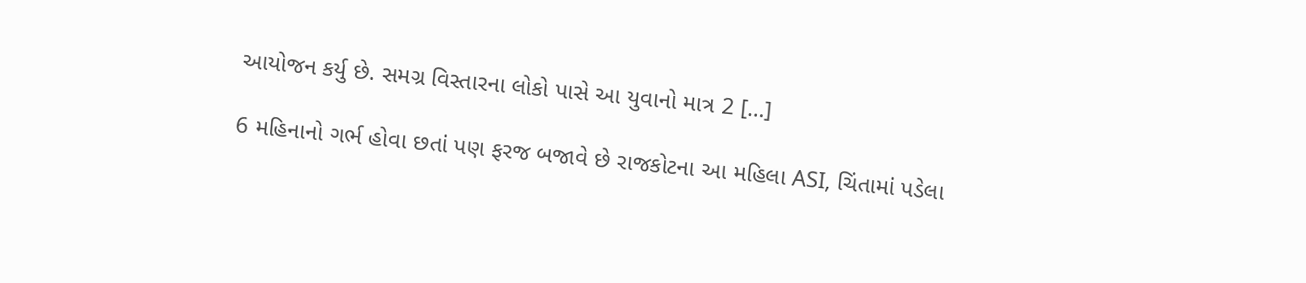આયોજન કર્યુ છે. સમગ્ર વિસ્તારના લોકો પાસે આ યુવાનો માત્ર 2 […]

6 મહિનાનો ગર્ભ હોવા છતાં પણ ફરજ બજાવે છે રાજકોટના આ મહિલા ASI, ચિંતામાં પડેલા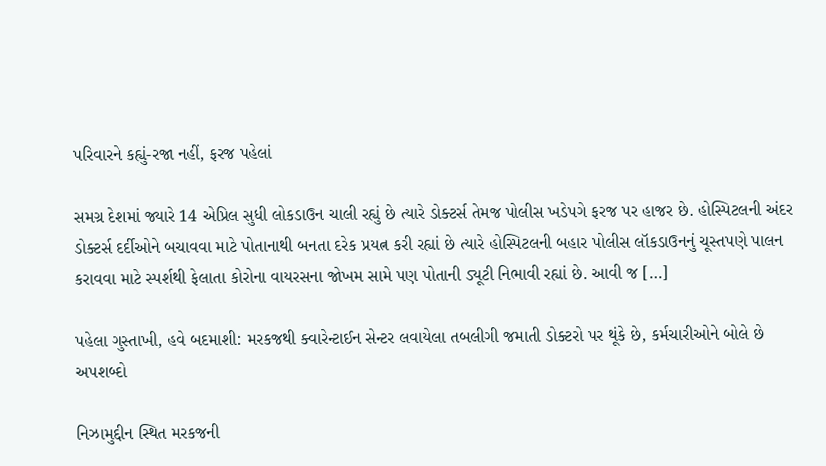પરિવારને કહ્યું-રજા નહીં, ફરજ પહેલાં

સમગ્ર દેશમાં જ્યારે 14 એપ્રિલ સુધી લોકડાઉન ચાલી રહ્યું છે ત્યારે ડોક્ટર્સ તેમજ પોલીસ ખડેપગે ફરજ પર હાજર છે. હોસ્પિટલની અંદર ડોક્ટર્સ દર્દીઓને બચાવવા માટે પોતાનાથી બનતા દરેક પ્રયત્ન કરી રહ્યાં છે ત્યારે હોસ્પિટલની બહાર પોલીસ લૉકડાઉનનું ચૂસ્તપણે પાલન કરાવવા માટે સ્પર્શથી ફેલાતા કોરોના વાયરસના જોખમ સામે પણ પોતાની ડ્યૂટી નિભાવી રહ્યાં છે. આવી જ […]

પહેલા ગુસ્તાખી, હવે બદમાશી: મરકજથી ક્વારેન્ટાઈન સેન્ટર લવાયેલા તબલીગી જમાતી ડોક્ટરો પર થૂંકે છે, કર્મચારીઓને બોલે છે અપશબ્દો

નિઝામુદ્દીન સ્થિત મરકજની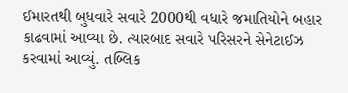ઈમારતથી બુધવારે સવારે 2000થી વધારે જમાતિયોને બહાર કાઢવામાં આવ્યા છે. ત્યારબાદ સવારે પરિસરને સેનેટાઈઝ કરવામાં આવ્યું. તબ્લિક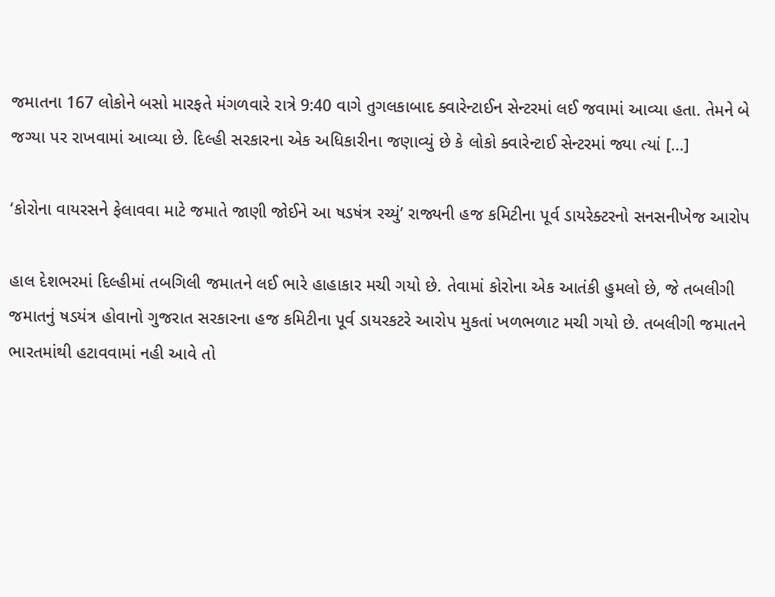જમાતના 167 લોકોને બસો મારફતે મંગળવારે રાત્રે 9:40 વાગે તુગલકાબાદ ક્વારેન્ટાઈન સેન્ટરમાં લઈ જવામાં આવ્યા હતા. તેમને બે જગ્યા પર રાખવામાં આવ્યા છે. દિલ્હી સરકારના એક અધિકારીના જણાવ્યું છે કે લોકો ક્વારેન્ટાઈ સેન્ટરમાં જ્યા ત્યાં […]

‘કોરોના વાયરસને ફેલાવવા માટે જમાતે જાણી જોઈને આ ષડષંત્ર રચ્યું’ રાજ્યની હજ કમિટીના પૂર્વ ડાયરેક્ટરનો સનસનીખેજ આરોપ

હાલ દેશભરમાં દિલ્હીમાં તબગિલી જમાતને લઈ ભારે હાહાકાર મચી ગયો છે. તેવામાં કોરોના એક આતંકી હુમલો છે, જે તબલીગી જમાતનું ષડયંત્ર હોવાનો ગુજરાત સરકારના હજ કમિટીના પૂર્વ ડાયરકટરે આરોપ મુકતાં ખળભળાટ મચી ગયો છે. તબલીગી જમાતને ભારતમાંથી હટાવવામાં નહી આવે તો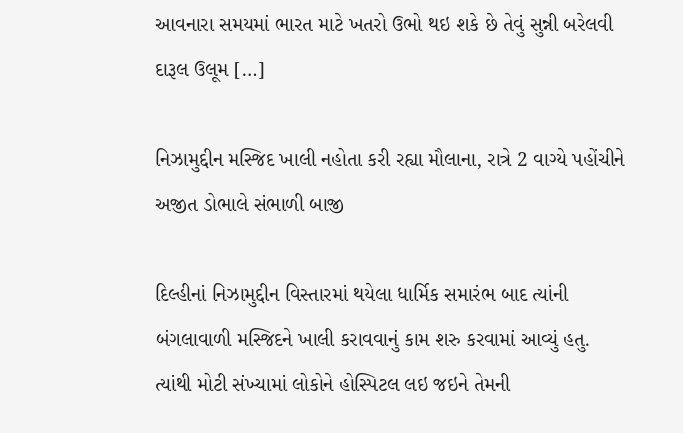આવનારા સમયમાં ભારત માટે ખતરો ઉભો થઇ શકે છે તેવું સુન્ની બરેલવી દારૂલ ઉલૂમ […]

નિઝામુદ્દીન મસ્જિદ ખાલી નહોતા કરી રહ્યા મૌલાના, રાત્રે 2 વાગ્યે પહોંચીને અજીત ડોભાલે સંભાળી બાજી

દિલ્હીનાં નિઝામુદ્દીન વિસ્તારમાં થયેલા ધાર્મિક સમારંભ બાદ ત્યાંની બંગલાવાળી મસ્જિદને ખાલી કરાવવાનું કામ શરુ કરવામાં આવ્યું હતુ. ત્યાંથી મોટી સંખ્યામાં લોકોને હોસ્પિટલ લઇ જઇને તેમની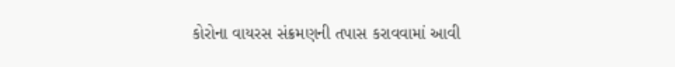કોરોના વાયરસ સંક્રમણની તપાસ કરાવવામાં આવી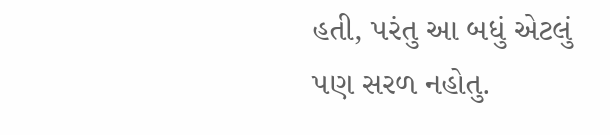હતી, પરંતુ આ બધું એટલું પણ સરળ નહોતુ.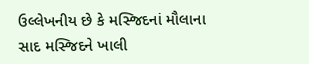ઉલ્લેખનીય છે કે મસ્જિદનાં મૌલાના સાદ મસ્જિદને ખાલી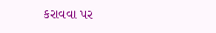કરાવવા પર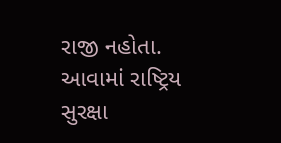રાજી નહોતા. આવામાં રાષ્ટ્રિય સુરક્ષા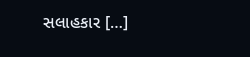સલાહકાર […]